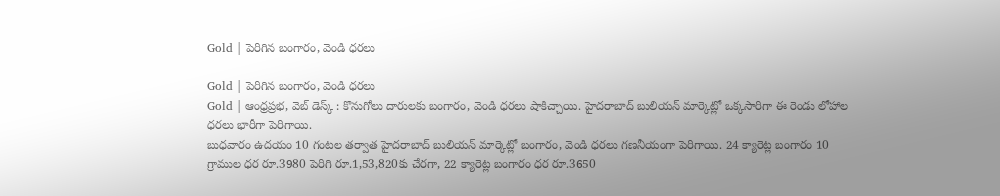Gold | పెరిగిన బంగారం, వెండి ధరలు

Gold | పెరిగిన బంగారం, వెండి ధరలు
Gold | ఆంధ్రప్రభ, వెబ్ డెస్క్ : కొనుగోలు దారులకు బంగారం, వెండి ధరలు షాకిచ్చాయి. హైదరాబాద్ బులియన్ మార్కెట్లో ఒక్కసారిగా ఈ రెండు లోహాల ధరలు భారీగా పెరిగాయి.
బుధవారం ఉదయం 10 గంటల తర్వాత హైదరాబాద్ బులియన్ మార్కెట్లో బంగారం, వెండి ధరలు గణనీయంగా పెరిగాయి. 24 క్యారెట్ల బంగారం 10 గ్రాముల ధర రూ.3980 పెరిగి రూ.1,53,820కు చేరగా, 22 క్యారెట్ల బంగారం ధర రూ.3650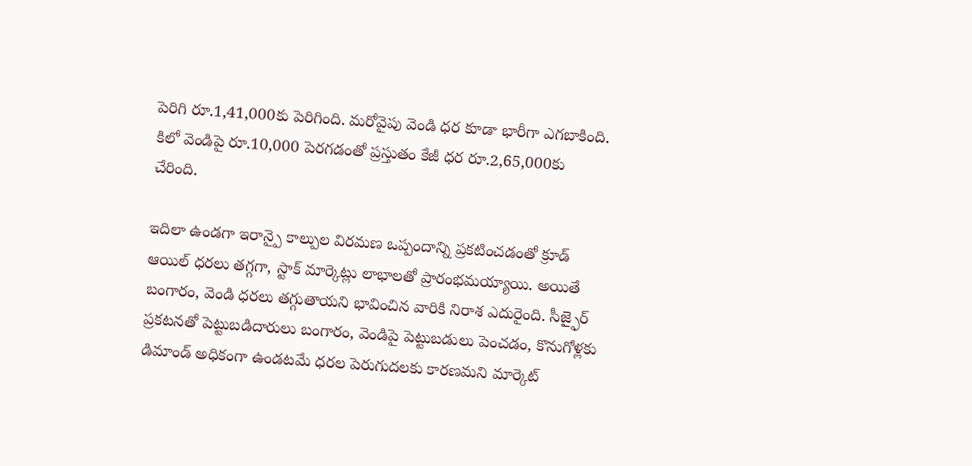పెరిగి రూ.1,41,000కు పెరిగింది. మరోవైపు వెండి ధర కూడా భారీగా ఎగబాకింది. కిలో వెండిపై రూ.10,000 పెరగడంతో ప్రస్తుతం కేజీ ధర రూ.2,65,000కు చేరింది.

ఇదిలా ఉండగా ఇరాన్పై కాల్పుల విరమణ ఒప్పందాన్ని ప్రకటించడంతో క్రూడ్ ఆయిల్ ధరలు తగ్గగా, స్టాక్ మార్కెట్లు లాభాలతో ప్రారంభమయ్యాయి. అయితే బంగారం, వెండి ధరలు తగ్గుతాయని భావించిన వారికి నిరాశ ఎదురైంది. సీజ్ఫైర్ ప్రకటనతో పెట్టుబడిదారులు బంగారం, వెండిపై పెట్టుబడులు పెంచడం, కొనుగోళ్లకు డిమాండ్ అధికంగా ఉండటమే ధరల పెరుగుదలకు కారణమని మార్కెట్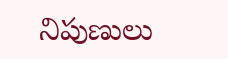నిపుణులు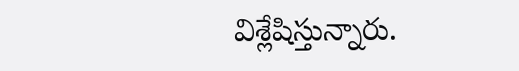విశ్లేషిస్తున్నారు.